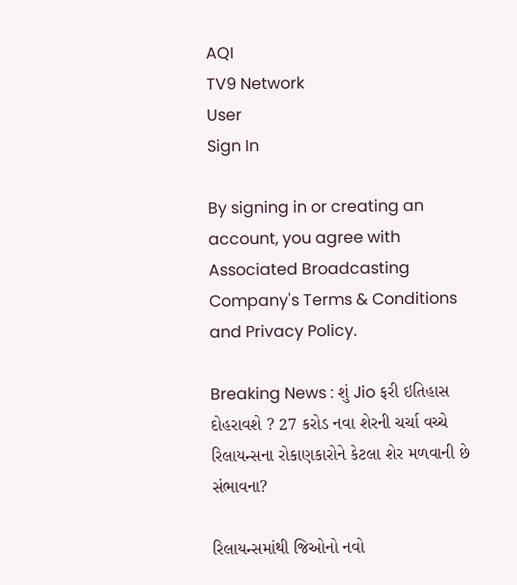AQI
TV9 Network
User
Sign In

By signing in or creating an account, you agree with Associated Broadcasting Company's Terms & Conditions and Privacy Policy.

Breaking News : શું Jio ફરી ઇતિહાસ દોહરાવશે ? 27 કરોડ નવા શેરની ચર્ચા વચ્ચે રિલાયન્સના રોકાણકારોને કેટલા શેર મળવાની છે સંભાવના?

રિલાયન્સમાંથી જિઓનો નવો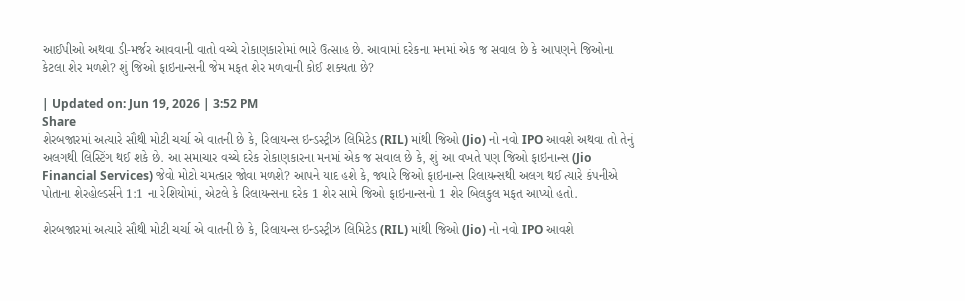આઈપીઓ અથવા ડી-મર્જર આવવાની વાતો વચ્ચે રોકાણકારોમાં ભારે ઉત્સાહ છે. આવામાં દરેકના મનમાં એક જ સવાલ છે કે આપણને જિઓના કેટલા શેર મળશે? શું જિઓ ફાઇનાન્સની જેમ મફત શેર મળવાની કોઈ શક્યતા છે?

| Updated on: Jun 19, 2026 | 3:52 PM
Share
શેરબજારમાં અત્યારે સૌથી મોટી ચર્ચા એ વાતની છે કે, રિલાયન્સ ઇન્ડસ્ટ્રીઝ લિમિટેડ (RIL) માંથી જિઓ (Jio) નો નવો IPO આવશે અથવા તો તેનું અલગથી લિસ્ટિંગ થઈ શકે છે. આ સમાચાર વચ્ચે દરેક રોકાણકારના મનમાં એક જ સવાલ છે કે, શું આ વખતે પણ જિઓ ફાઇનાન્સ (Jio Financial Services) જેવો મોટો ચમત્કાર જોવા મળશે? આપને યાદ હશે કે, જ્યારે જિઓ ફાઇનાન્સ રિલાયન્સથી અલગ થઈ ત્યારે કંપનીએ પોતાના શેરહોલ્ડર્સને 1:1 ના રેશિયોમાં, એટલે કે રિલાયન્સના દરેક 1 શેર સામે જિઓ ફાઇનાન્સનો 1 શેર બિલકુલ મફત આપ્યો હતો.

શેરબજારમાં અત્યારે સૌથી મોટી ચર્ચા એ વાતની છે કે, રિલાયન્સ ઇન્ડસ્ટ્રીઝ લિમિટેડ (RIL) માંથી જિઓ (Jio) નો નવો IPO આવશે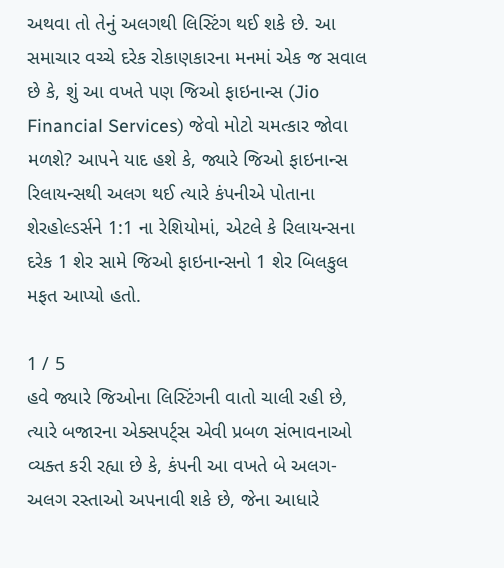અથવા તો તેનું અલગથી લિસ્ટિંગ થઈ શકે છે. આ સમાચાર વચ્ચે દરેક રોકાણકારના મનમાં એક જ સવાલ છે કે, શું આ વખતે પણ જિઓ ફાઇનાન્સ (Jio Financial Services) જેવો મોટો ચમત્કાર જોવા મળશે? આપને યાદ હશે કે, જ્યારે જિઓ ફાઇનાન્સ રિલાયન્સથી અલગ થઈ ત્યારે કંપનીએ પોતાના શેરહોલ્ડર્સને 1:1 ના રેશિયોમાં, એટલે કે રિલાયન્સના દરેક 1 શેર સામે જિઓ ફાઇનાન્સનો 1 શેર બિલકુલ મફત આપ્યો હતો.

1 / 5
હવે જ્યારે જિઓના લિસ્ટિંગની વાતો ચાલી રહી છે, ત્યારે બજારના એક્સપર્ટ્સ એવી પ્રબળ સંભાવનાઓ વ્યક્ત કરી રહ્યા છે કે, કંપની આ વખતે બે અલગ-અલગ રસ્તાઓ અપનાવી શકે છે, જેના આધારે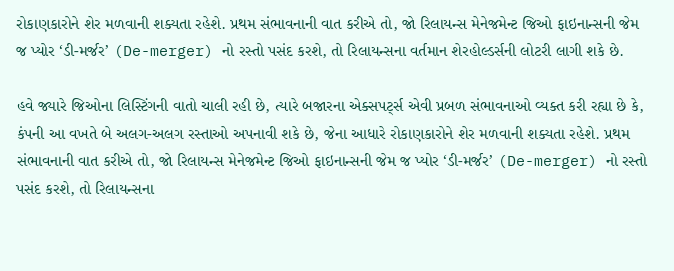રોકાણકારોને શેર મળવાની શક્યતા રહેશે. પ્રથમ સંભાવનાની વાત કરીએ તો, જો રિલાયન્સ મેનેજમેન્ટ જિઓ ફાઇનાન્સની જેમ જ પ્યોર ‘ડી-મર્જર’ (De-merger) નો રસ્તો પસંદ કરશે, તો રિલાયન્સના વર્તમાન શેરહોલ્ડર્સની લોટરી લાગી શકે છે.

હવે જ્યારે જિઓના લિસ્ટિંગની વાતો ચાલી રહી છે, ત્યારે બજારના એક્સપર્ટ્સ એવી પ્રબળ સંભાવનાઓ વ્યક્ત કરી રહ્યા છે કે, કંપની આ વખતે બે અલગ-અલગ રસ્તાઓ અપનાવી શકે છે, જેના આધારે રોકાણકારોને શેર મળવાની શક્યતા રહેશે. પ્રથમ સંભાવનાની વાત કરીએ તો, જો રિલાયન્સ મેનેજમેન્ટ જિઓ ફાઇનાન્સની જેમ જ પ્યોર ‘ડી-મર્જર’ (De-merger) નો રસ્તો પસંદ કરશે, તો રિલાયન્સના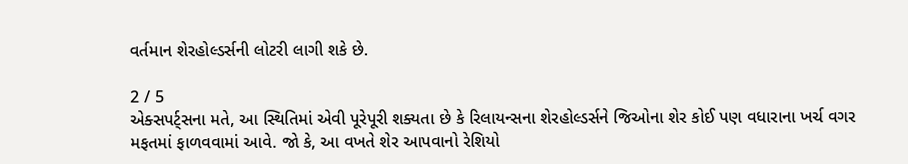વર્તમાન શેરહોલ્ડર્સની લોટરી લાગી શકે છે.

2 / 5
એક્સપર્ટ્સના મતે, આ સ્થિતિમાં એવી પૂરેપૂરી શક્યતા છે કે રિલાયન્સના શેરહોલ્ડર્સને જિઓના શેર કોઈ પણ વધારાના ખર્ચ વગર મફતમાં ફાળવવામાં આવે. જો કે, આ વખતે શેર આપવાનો રેશિયો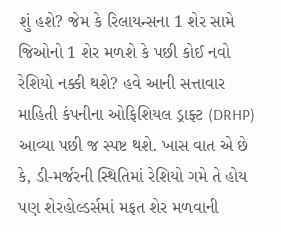શું હશે? જેમ કે રિલાયન્સના 1 શેર સામે જિઓનો 1 શેર મળશે કે પછી કોઈ નવો રેશિયો નક્કી થશે? હવે આની સત્તાવાર માહિતી કંપનીના ઓફિશિયલ ડ્રાફ્ટ (DRHP) આવ્યા પછી જ સ્પષ્ટ થશે. ખાસ વાત એ છે કે, ડી-મર્જરની સ્થિતિમાં રેશિયો ગમે તે હોય પણ શેરહોલ્ડર્સમાં મફત શેર મળવાની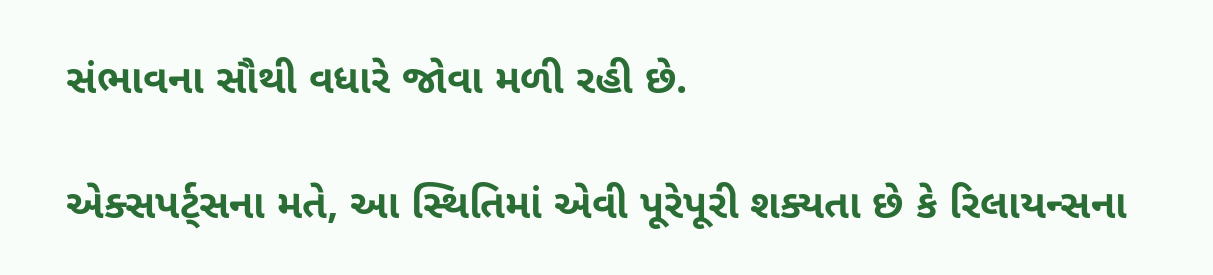સંભાવના સૌથી વધારે જોવા મળી રહી છે.

એક્સપર્ટ્સના મતે, આ સ્થિતિમાં એવી પૂરેપૂરી શક્યતા છે કે રિલાયન્સના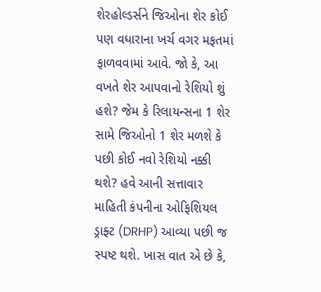શેરહોલ્ડર્સને જિઓના શેર કોઈ પણ વધારાના ખર્ચ વગર મફતમાં ફાળવવામાં આવે. જો કે, આ વખતે શેર આપવાનો રેશિયો શું હશે? જેમ કે રિલાયન્સના 1 શેર સામે જિઓનો 1 શેર મળશે કે પછી કોઈ નવો રેશિયો નક્કી થશે? હવે આની સત્તાવાર માહિતી કંપનીના ઓફિશિયલ ડ્રાફ્ટ (DRHP) આવ્યા પછી જ સ્પષ્ટ થશે. ખાસ વાત એ છે કે,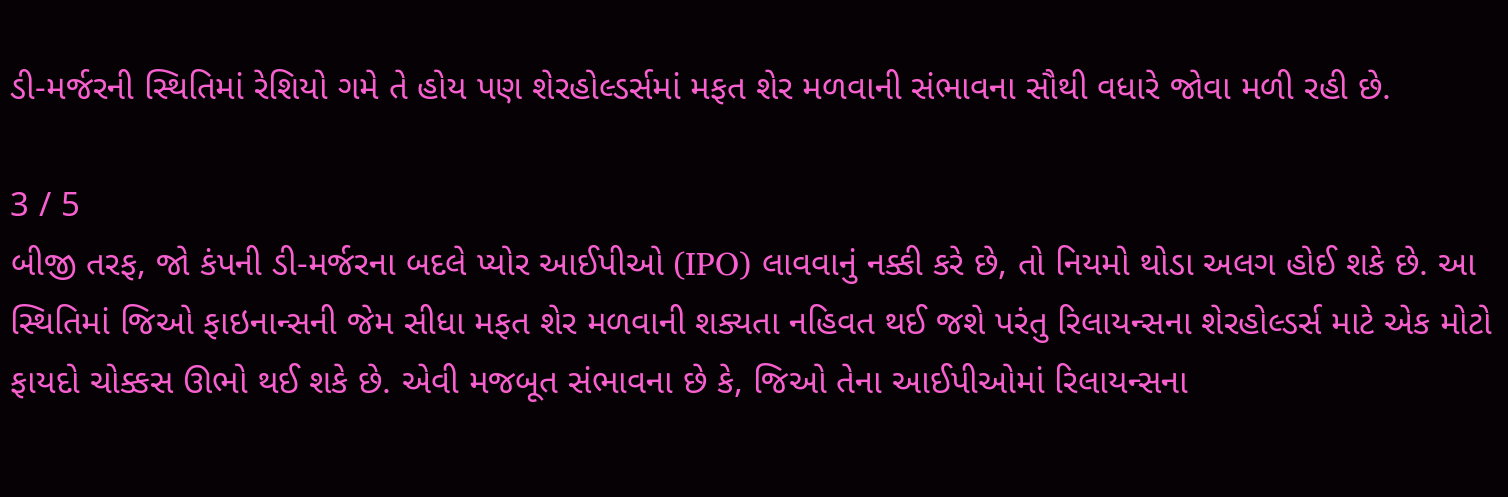ડી-મર્જરની સ્થિતિમાં રેશિયો ગમે તે હોય પણ શેરહોલ્ડર્સમાં મફત શેર મળવાની સંભાવના સૌથી વધારે જોવા મળી રહી છે.

3 / 5
બીજી તરફ, જો કંપની ડી-મર્જરના બદલે પ્યોર આઈપીઓ (IPO) લાવવાનું નક્કી કરે છે, તો નિયમો થોડા અલગ હોઈ શકે છે. આ સ્થિતિમાં જિઓ ફાઇનાન્સની જેમ સીધા મફત શેર મળવાની શક્યતા નહિવત થઈ જશે પરંતુ રિલાયન્સના શેરહોલ્ડર્સ માટે એક મોટો ફાયદો ચોક્કસ ઊભો થઈ શકે છે. એવી મજબૂત સંભાવના છે કે, જિઓ તેના આઈપીઓમાં રિલાયન્સના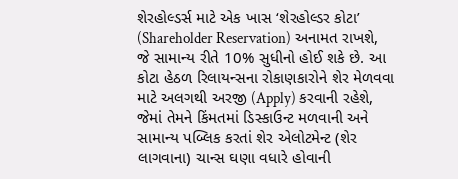શેરહોલ્ડર્સ માટે એક ખાસ ‘શેરહોલ્ડર કોટા’ (Shareholder Reservation) અનામત રાખશે, જે સામાન્ય રીતે 10% સુધીનો હોઈ શકે છે. આ કોટા હેઠળ રિલાયન્સના રોકાણકારોને શેર મેળવવા માટે અલગથી અરજી (Apply) કરવાની રહેશે, જેમાં તેમને કિંમતમાં ડિસ્કાઉન્ટ મળવાની અને સામાન્ય પબ્લિક કરતાં શેર એલોટમેન્ટ (શેર લાગવાના) ચાન્સ ઘણા વધારે હોવાની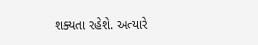શક્યતા રહેશે. અત્યારે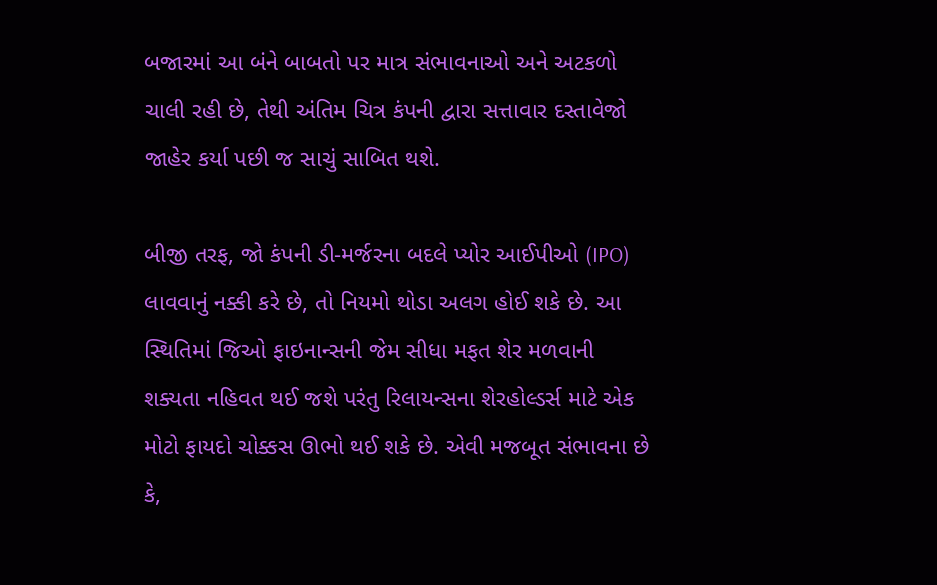બજારમાં આ બંને બાબતો પર માત્ર સંભાવનાઓ અને અટકળો ચાલી રહી છે, તેથી અંતિમ ચિત્ર કંપની દ્વારા સત્તાવાર દસ્તાવેજો જાહેર કર્યા પછી જ સાચું સાબિત થશે.

બીજી તરફ, જો કંપની ડી-મર્જરના બદલે પ્યોર આઈપીઓ (IPO) લાવવાનું નક્કી કરે છે, તો નિયમો થોડા અલગ હોઈ શકે છે. આ સ્થિતિમાં જિઓ ફાઇનાન્સની જેમ સીધા મફત શેર મળવાની શક્યતા નહિવત થઈ જશે પરંતુ રિલાયન્સના શેરહોલ્ડર્સ માટે એક મોટો ફાયદો ચોક્કસ ઊભો થઈ શકે છે. એવી મજબૂત સંભાવના છે કે,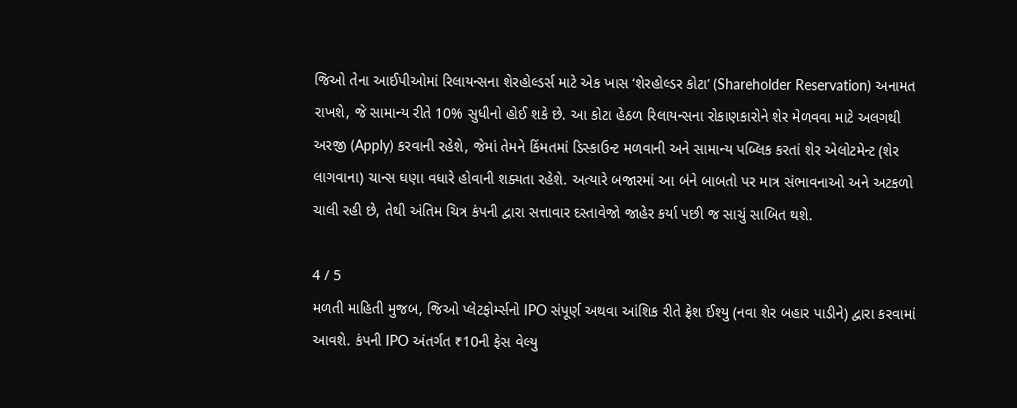જિઓ તેના આઈપીઓમાં રિલાયન્સના શેરહોલ્ડર્સ માટે એક ખાસ ‘શેરહોલ્ડર કોટા’ (Shareholder Reservation) અનામત રાખશે, જે સામાન્ય રીતે 10% સુધીનો હોઈ શકે છે. આ કોટા હેઠળ રિલાયન્સના રોકાણકારોને શેર મેળવવા માટે અલગથી અરજી (Apply) કરવાની રહેશે, જેમાં તેમને કિંમતમાં ડિસ્કાઉન્ટ મળવાની અને સામાન્ય પબ્લિક કરતાં શેર એલોટમેન્ટ (શેર લાગવાના) ચાન્સ ઘણા વધારે હોવાની શક્યતા રહેશે. અત્યારે બજારમાં આ બંને બાબતો પર માત્ર સંભાવનાઓ અને અટકળો ચાલી રહી છે, તેથી અંતિમ ચિત્ર કંપની દ્વારા સત્તાવાર દસ્તાવેજો જાહેર કર્યા પછી જ સાચું સાબિત થશે.

4 / 5
મળતી માહિતી મુજબ, જિઓ પ્લેટફોર્મ્સનો IPO સંપૂર્ણ અથવા આંશિક રીતે ફ્રેશ ઈશ્યુ (નવા શેર બહાર પાડીને) દ્વારા કરવામાં આવશે. કંપની IPO અંતર્ગત ₹10ની ફેસ વેલ્યુ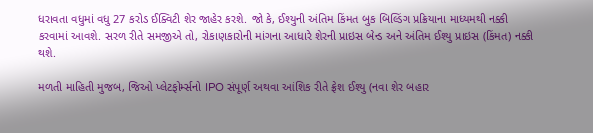ધરાવતા વધુમાં વધુ 27 કરોડ ઈક્વિટી શેર જાહેર કરશે. જો કે, ઈશ્યુની અંતિમ કિંમત બુક બિલ્ડિંગ પ્રક્રિયાના માધ્યમથી નક્કી કરવામાં આવશે. સરળ રીતે સમજીએ તો, રોકાણકારોની માંગના આધારે શેરની પ્રાઇસ બેન્ડ અને અંતિમ ઈશ્યુ પ્રાઇસ (કિંમત) નક્કી થશે.

મળતી માહિતી મુજબ, જિઓ પ્લેટફોર્મ્સનો IPO સંપૂર્ણ અથવા આંશિક રીતે ફ્રેશ ઈશ્યુ (નવા શેર બહાર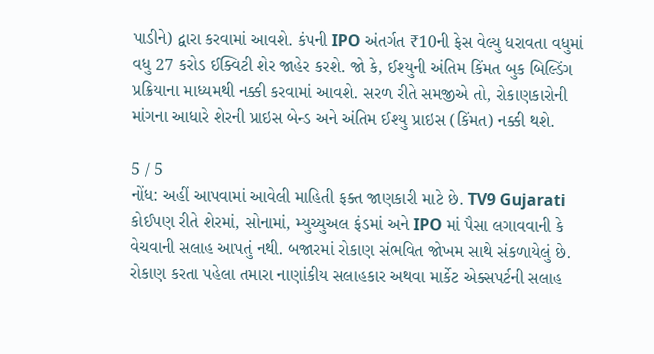પાડીને) દ્વારા કરવામાં આવશે. કંપની IPO અંતર્ગત ₹10ની ફેસ વેલ્યુ ધરાવતા વધુમાં વધુ 27 કરોડ ઈક્વિટી શેર જાહેર કરશે. જો કે, ઈશ્યુની અંતિમ કિંમત બુક બિલ્ડિંગ પ્રક્રિયાના માધ્યમથી નક્કી કરવામાં આવશે. સરળ રીતે સમજીએ તો, રોકાણકારોની માંગના આધારે શેરની પ્રાઇસ બેન્ડ અને અંતિમ ઈશ્યુ પ્રાઇસ (કિંમત) નક્કી થશે.

5 / 5
નોંધ: અહીં આપવામાં આવેલી માહિતી ફક્ત જાણકારી માટે છે. TV9 Gujarati કોઈપણ રીતે શેરમાં, સોનામાં, મ્યુચ્યુઅલ ફંડમાં અને IPO માં પૈસા લગાવવાની કે વેચવાની સલાહ આપતું નથી. બજારમાં રોકાણ સંભવિત જોખમ સાથે સંકળાયેલું છે. રોકાણ કરતા પહેલા તમારા નાણાંકીય સલાહકાર અથવા માર્કેટ એક્સપર્ટની સલાહ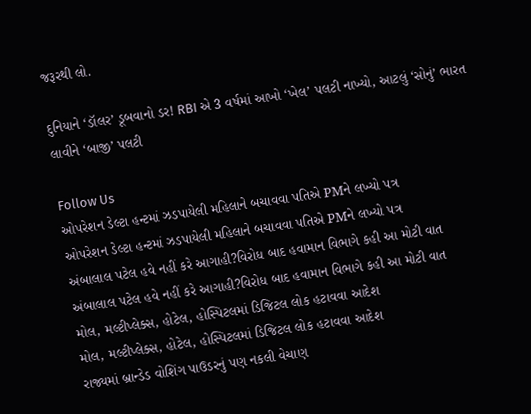જરૂરથી લો.

દુનિયાને ‘ડૉલર’ ડૂબવાનો ડર! RBI એ 3 વર્ષમાં આખો ‘ખેલ’ પલટી નાખ્યો, આટલું ‘સોનું’ ભારત લાવીને ‘બાજી’ પલટી

Follow Us
ઓપરેશન ડેલ્ટા હન્ટમાં ઝડપાયેલી મહિલાને બચાવવા પતિએ PMને લખ્યો પત્ર
ઓપરેશન ડેલ્ટા હન્ટમાં ઝડપાયેલી મહિલાને બચાવવા પતિએ PMને લખ્યો પત્ર
અંબાલાલ પટેલ હવે નહીં કરે આગાહી?વિરોધ બાદ હવામાન વિભાગે કહી આ મોટી વાત
અંબાલાલ પટેલ હવે નહીં કરે આગાહી?વિરોધ બાદ હવામાન વિભાગે કહી આ મોટી વાત
મોલ, મલ્ટીપ્લેક્સ, હોટેલ, હોસ્પિટલમાં ડિજિટલ લોક હટાવવા આદેશ
મોલ, મલ્ટીપ્લેક્સ, હોટેલ, હોસ્પિટલમાં ડિજિટલ લોક હટાવવા આદેશ
રાજ્યમાં બ્રાન્ડેડ વોશિંગ પાઉડરનું પણ નકલી વેચાણ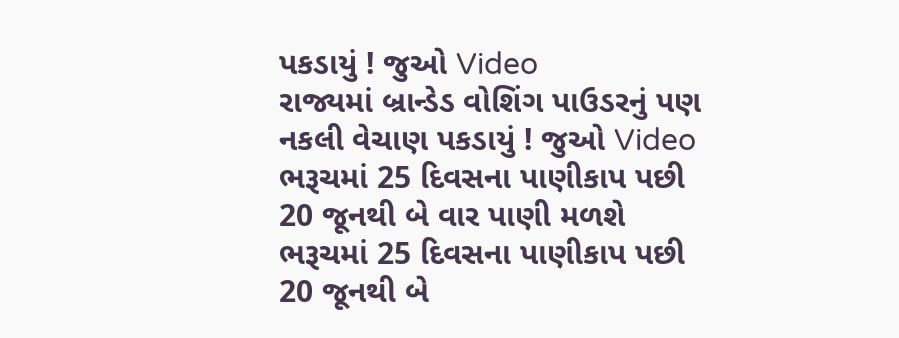પકડાયું ! જુઓ Video
રાજ્યમાં બ્રાન્ડેડ વોશિંગ પાઉડરનું પણ નકલી વેચાણ પકડાયું ! જુઓ Video
ભરૂચમાં 25 દિવસના પાણીકાપ પછી 20 જૂનથી બે વાર પાણી મળશે
ભરૂચમાં 25 દિવસના પાણીકાપ પછી 20 જૂનથી બે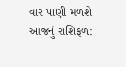વાર પાણી મળશે
આજનું રાશિફળ: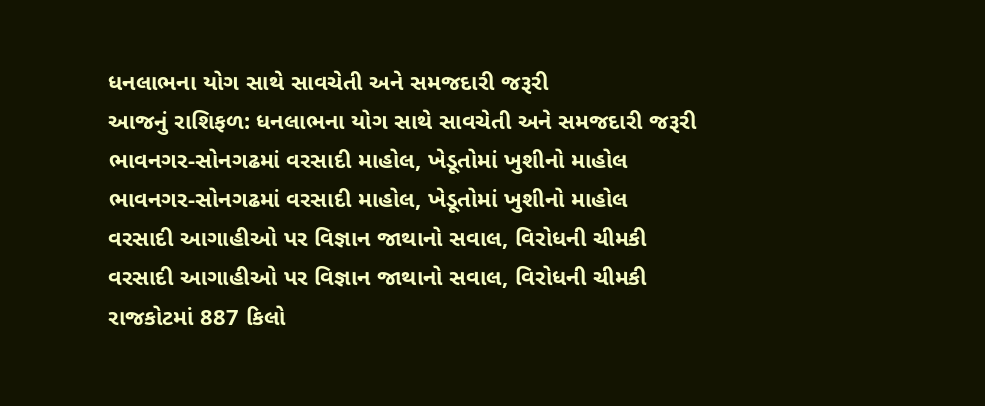ધનલાભના યોગ સાથે સાવચેતી અને સમજદારી જરૂરી
આજનું રાશિફળ: ધનલાભના યોગ સાથે સાવચેતી અને સમજદારી જરૂરી
ભાવનગર-સોનગઢમાં વરસાદી માહોલ, ખેડૂતોમાં ખુશીનો માહોલ
ભાવનગર-સોનગઢમાં વરસાદી માહોલ, ખેડૂતોમાં ખુશીનો માહોલ
વરસાદી આગાહીઓ પર વિજ્ઞાન જાથાનો સવાલ, વિરોધની ચીમકી
વરસાદી આગાહીઓ પર વિજ્ઞાન જાથાનો સવાલ, વિરોધની ચીમકી
રાજકોટમાં 887 કિલો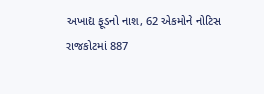અખાદ્ય ફૂડનો નાશ, 62 એકમોને નોટિસ
રાજકોટમાં 887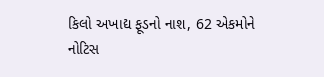કિલો અખાદ્ય ફૂડનો નાશ, 62 એકમોને નોટિસ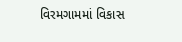વિરમગામમાં વિકાસ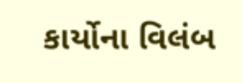કાર્યોના વિલંબ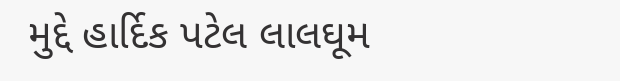મુદ્દે હાર્દિક પટેલ લાલઘૂમ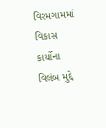વિરમગામમાં વિકાસ કાર્યોના વિલંબ મુદ્દે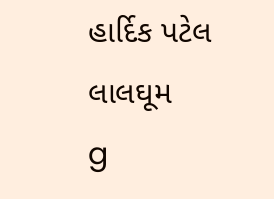હાર્દિક પટેલ લાલઘૂમ
g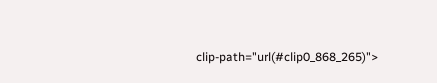clip-path="url(#clip0_868_265)">